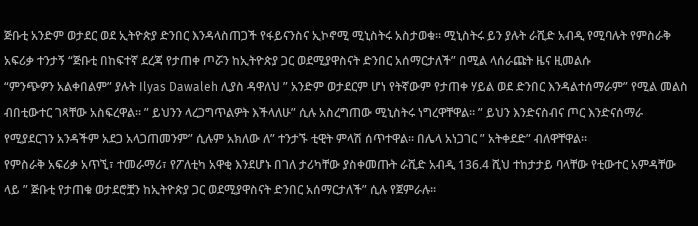ጅቡቲ አንድም ወታደር ወደ ኢትዮጵያ ድንበር እንዳላስጠጋች የፋይናንስና ኢኮኖሚ ሚኒስትሩ አስታወቁ። ሚኒስትሩ ይን ያሉት ራሺድ አብዲ የሚባሉት የምስራቅ አፍሪቃ ተንታኝ “ጅቡቲ በከፍተኛ ደረጃ የታጠቀ ጦሯን ከኢትዮጵያ ጋር ወደሚያዋስናት ድንበር አሰማርታለች” በሚል ላሰራጩት ዜና ዚመልሱ
“ምንጭዎን አልቀበልም” ያሉት Ilyas Dawaleh ሊያስ ዳዋለህ ” አንድም ወታደርም ሆነ የትኛውም የታጠቀ ሃይል ወደ ድንበር እንዳልተሰማራም” የሚል መልስ ብበቲውተር ገጻቸው አስፍረዋል። ” ይህንን ላረጋግጥልዎት እችላለሁ” ሲሉ አስረግጠው ሚኒስትሩ ነግረዋቸዋል። ” ይህን እንድናስብና ጦር እንድናሰማራ የሚያደርገን አንዳችም አደጋ አላጋጠመንም” ሲሉም አክለው ለ” ተንታኙ ቲዊት ምላሽ ሰጥተዋል። በሌላ አነጋገር ” አትቀደድ” ብለዋቸዋል።
የምስራቅ አፍሪቃ አጥኚ፣ ተመራማሪ፣ የፖለቲካ አዋቂ እንደሆኑ በገለ ታሪካቸው ያስቀመጡት ራሺድ አብዲ 136.4 ሺህ ተከታታይ ባላቸው የቲውተር አምዳቸው ላይ ” ጅቡቲ የታጠቁ ወታደሮቿን ከኢትዮጵያ ጋር ወደሚያዋስናት ድንበር አሰማርታለች” ሲሉ የጀምራሉ።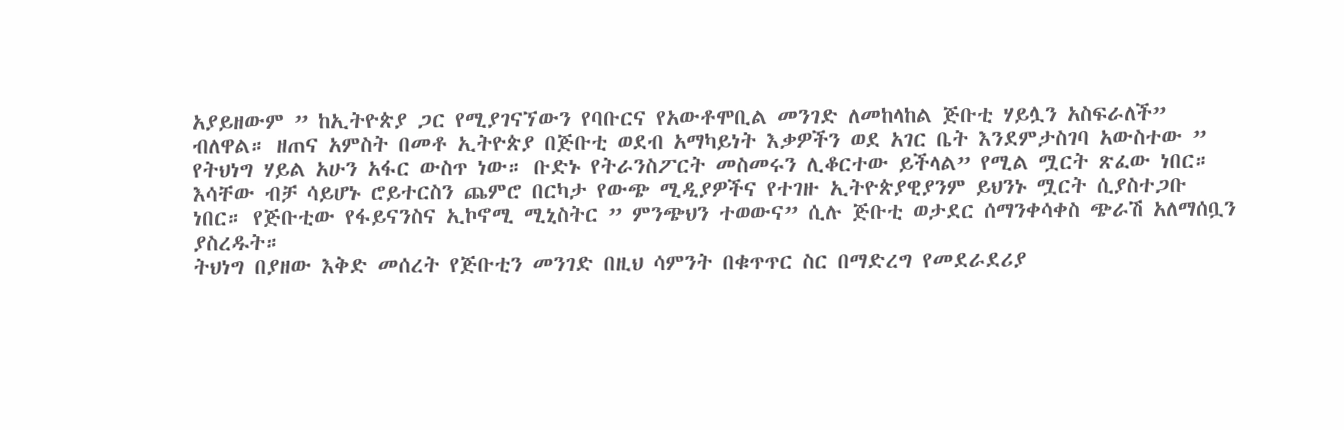አያይዘውም ” ከኢትዮጵያ ጋር የሚያገናኘውን የባቡርና የአውቶሞቢል መንገድ ለመከላከል ጅቡቲ ሃይሏን አስፍራለች” ብለዋል። ዘጠና አምስት በመቶ ኢትዮጵያ በጅቡቲ ወደብ አማካይነት እቃዎችን ወደ አገር ቤት እንደምታስገባ አውስተው ” የትህነግ ሃይል አሁን አፋር ውስጥ ነው። ቡድኑ የትራንስፖርት መስመሩን ሊቆርተው ይችላል” የሚል ሟርት ጽፈው ነበር።
እሳቸው ብቻ ሳይሆኑ ሮይተርስን ጨምሮ በርካታ የውጭ ሚዲያዎችና የተገዙ ኢትዮጵያዊያንም ይህንኑ ሟርት ሲያስተጋቡ ነበር። የጅቡቲው የፋይናንስና ኢኮኖሚ ሚኒስትር ” ምንጭህን ተወውና” ሲሉ ጅቡቲ ወታደር ሰማንቀሳቀስ ጭራሽ አለማሰቧን ያስረዱት።
ትህነግ በያዘው እቅድ መሰረት የጅቡቲን መንገድ በዚህ ሳምንት በቁጥጥር ስር በማድረግ የመደራደሪያ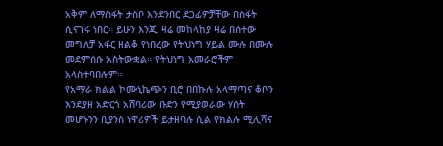አቅም ለማስፋት ታስቦ እንደንበር ደጋፊዎቻቸው በስፋት ሲናገሩ ነበር። ይሁን እንጂ ዛሬ መከላከያ ዛሬ በሰተው መግለቻ አፋር ዘልቆ የነበረው የትህነግ ሃይል ሙሉ በሙሉ መደምሰሱ አስትውቋል። የትህነግ አመራሮችም አላስተባበሉም።
የአማራ ክልል ኮሙኒኬጭን ቢሮ በበኩሉ አላማጣና ቆቦን እንደያዘ አድርጎ አሸባሪው ቡድን የሚያወራው ሃሰት መሆኑንን ቢያንስ ነዋሪዎች ይታዘባሉ ሲል የክልሉ ሚሊሻና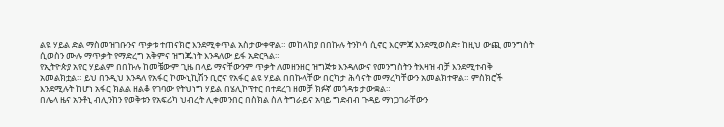ልዩ ሃይል ድል ማስመዝገቡንና ጥቃቱ ተጠናክሮ እንደሚቀጥል አስታውቀዋል። መከላከያ በበኩሉ ትንኮሳ ሲኖር እርምጃ እንደሚወስድ፣ ከዚህ ውጪ መንግስት ሲወስን ሙሉ ማጥቃት የማድረግ አቅምና ዝግጁነት እንዳለው ይፋ አድርጓል።
የኢትዮጵያ አየር ሃይልም በበኩሉ ከመቼውም ጊዜ በላይ ማናቸውንም ጥቃት ለመዘንዘር ዝግጅቱ እንዳለውና የመንግስትን ትእዛዝ ብቻ እንደሚተብቅ አመልክቷል። ይህ በንዲህ እንዳለ የአፋር ኮሙኒኪሽን ቢሮና የአፋር ልዩ ሃይል በበኩላቸው በርካታ ሕሳናት መማረካቸውን አመልክተዋል። ምስክሮች እንደሚሉት ከሆነ አፋር ክልል ዘልቆ የገባው የትህነግ ሃይል በሄሊኮፕተር በተደረገ ዘመቻ ክፉኛ መጎዳቱ ታውቋል።
በሌላ ዜና አንቶኒ ብሊንከን የወቅቱን የአፍሪካ ህብረት ሊቀመንበር በስክል ስለ ትግራይና አባይ ግድብብ ጉዳይ ማነጋገራቸውን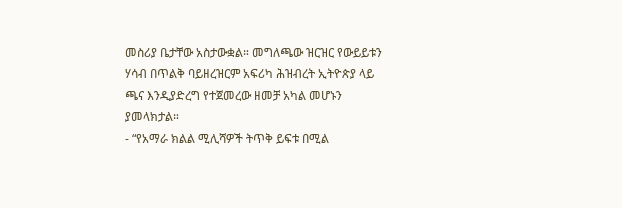መስሪያ ቤታቸው አስታውቋል። መግለጫው ዝርዝር የውይይቱን ሃሳብ በጥልቅ ባይዘረዝርም አፍሪካ ሕዝብረት ኢትዮጵያ ላይ ጫና እንዲያድረግ የተጀመረው ዘመቻ አካል መሆኑን ያመላክታል።
- “የአማራ ክልል ሚሊሻዎች ትጥቅ ይፍቱ በሚል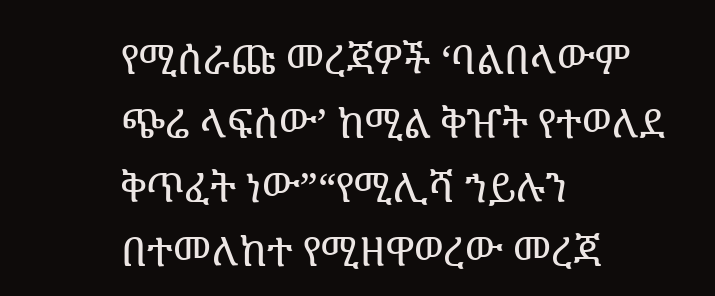የሚሰራጩ መረጃዎች ‘ባልበላውም ጭሬ ላፍሰው’ ከሚል ቅዠት የተወለደ ቅጥፈት ነው”“የሚሊሻ ኀይሉን በተመለከተ የሚዘዋወረው መረጃ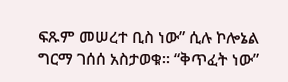ፍጹም መሠረተ ቢስ ነው” ሲሉ ኮሎኔል ግርማ ገሰሰ አስታወቁ። “ቅጥፈት ነው”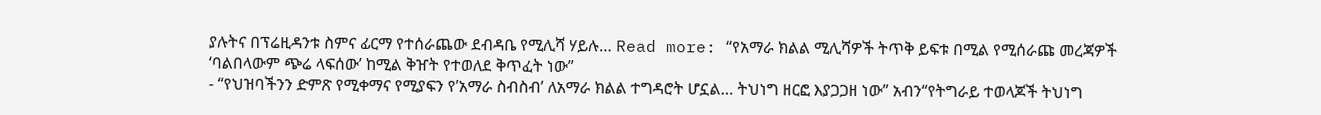ያሉትና በፕሬዚዳንቱ ስምና ፊርማ የተሰራጨው ደብዳቤ የሚሊሻ ሃይሉ… Read more: “የአማራ ክልል ሚሊሻዎች ትጥቅ ይፍቱ በሚል የሚሰራጩ መረጃዎች ‘ባልበላውም ጭሬ ላፍሰው’ ከሚል ቅዠት የተወለደ ቅጥፈት ነው”
- “የህዝባችንን ድምጽ የሚቀማና የሚያፍን የ’አማራ ስብስብ’ ለአማራ ክልል ተግዳሮት ሆኗል… ትህነግ ዘርፎ እያጋጋዘ ነው” አብን“የትግራይ ተወላጆች ትህነግ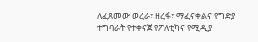ለፈጸመው ወረራ፣ ዘረፋ፣ ማፈናቀልና የግድያ ተግባራት የተቀናጀ የፖለቲካና የሚዲያ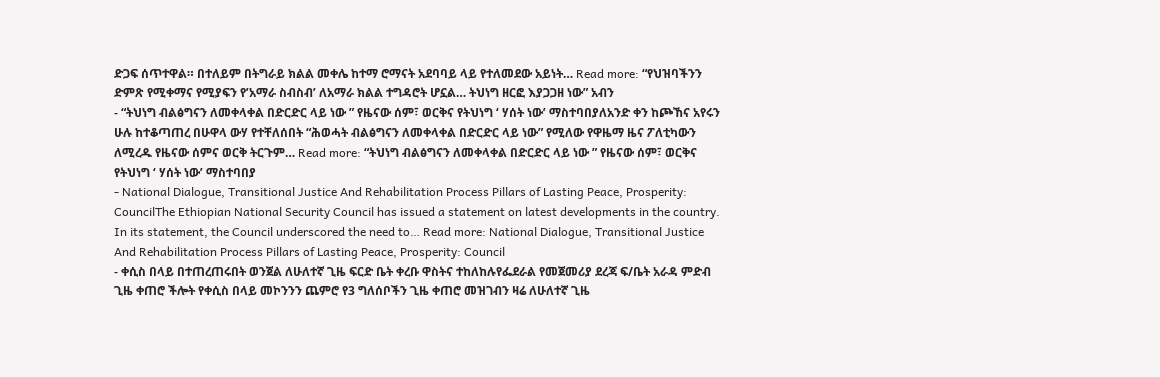ድጋፍ ሰጥተዋል። በተለይም በትግራይ ክልል መቀሌ ከተማ ሮማናት አደባባይ ላይ የተለመደው አይነት… Read more: “የህዝባችንን ድምጽ የሚቀማና የሚያፍን የ’አማራ ስብስብ’ ለአማራ ክልል ተግዳሮት ሆኗል… ትህነግ ዘርፎ እያጋጋዘ ነው” አብን
- “ትህነግ ብልፅግናን ለመቀላቀል በድርድር ላይ ነው ” የዜናው ሰም፣ ወርቅና የትህነግ ‘ ሃሰት ነው’ ማስተባበያለአንድ ቀን ከጮኸና አየሩን ሁሉ ከተቆጣጠረ በሁዋላ ውሃ የተቸለሰበት “ሕወሓት ብልፅግናን ለመቀላቀል በድርድር ላይ ነው” የሚለው የዋዜማ ዜና ፖለቲካውን ለሚረዱ የዜናው ሰምና ወርቅ ትርጉም… Read more: “ትህነግ ብልፅግናን ለመቀላቀል በድርድር ላይ ነው ” የዜናው ሰም፣ ወርቅና የትህነግ ‘ ሃሰት ነው’ ማስተባበያ
- National Dialogue, Transitional Justice And Rehabilitation Process Pillars of Lasting Peace, Prosperity: CouncilThe Ethiopian National Security Council has issued a statement on latest developments in the country. In its statement, the Council underscored the need to… Read more: National Dialogue, Transitional Justice And Rehabilitation Process Pillars of Lasting Peace, Prosperity: Council
- ቀሲስ በላይ በተጠረጠሩበት ወንጀል ለሁለተኛ ጊዜ ፍርድ ቤት ቀረቡ ዋስትና ተከለከሉየፌደራል የመጀመሪያ ደረጃ ፍ/ቤት አራዳ ምድብ ጊዜ ቀጠሮ ችሎት የቀሲስ በላይ መኮንንን ጨምሮ የ3 ግለሰቦችን ጊዜ ቀጠሮ መዝገብን ዛሬ ለሁለተኛ ጊዜ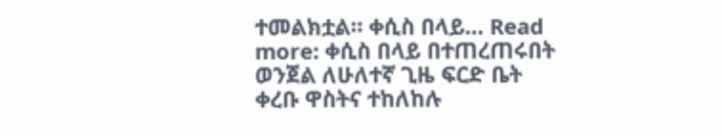ተመልክቷል። ቀሲስ በላይ… Read more: ቀሲስ በላይ በተጠረጠሩበት ወንጀል ለሁለተኛ ጊዜ ፍርድ ቤት ቀረቡ ዋስትና ተከለከሉ